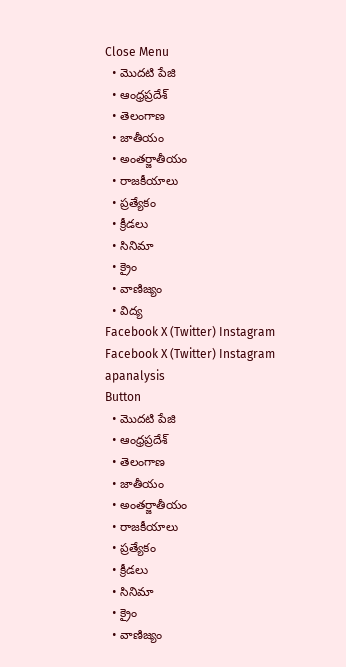Close Menu
  • మొదటి పేజి
  • ఆంధ్రప్రదేశ్
  • తెలంగాణ
  • జాతీయం
  • అంతర్జాతీయం
  • రాజకీయాలు
  • ప్రత్యేకం
  • క్రీడలు
  • సినిమా
  • క్రైం
  • వాణిజ్యం
  • విద్య
Facebook X (Twitter) Instagram
Facebook X (Twitter) Instagram
apanalysis
Button
  • మొదటి పేజి
  • ఆంధ్రప్రదేశ్
  • తెలంగాణ
  • జాతీయం
  • అంతర్జాతీయం
  • రాజకీయాలు
  • ప్రత్యేకం
  • క్రీడలు
  • సినిమా
  • క్రైం
  • వాణిజ్యం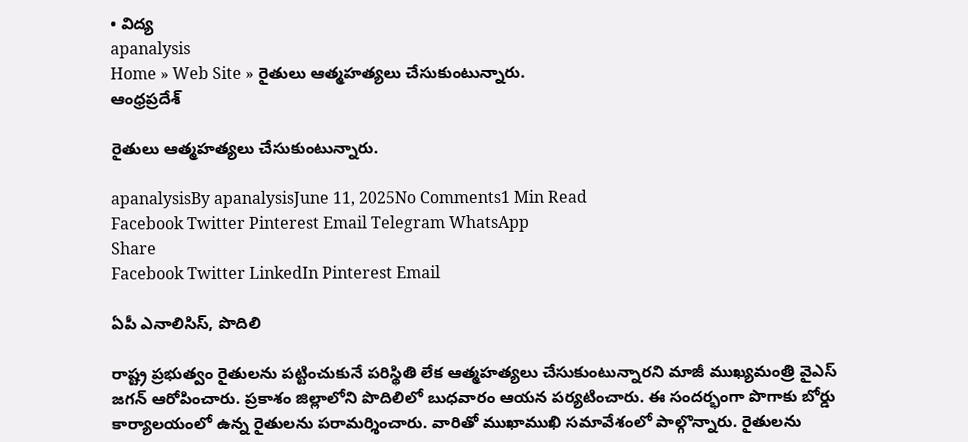• విద్య
apanalysis
Home » Web Site » రైతులు ఆత్మహత్యలు చేసుకుంటున్నారు.
ఆంధ్రప్రదేశ్

రైతులు ఆత్మహత్యలు చేసుకుంటున్నారు.

apanalysisBy apanalysisJune 11, 2025No Comments1 Min Read
Facebook Twitter Pinterest Email Telegram WhatsApp
Share
Facebook Twitter LinkedIn Pinterest Email

ఏపీ ఎనాలిసిస్, పొదిలి

రాష్ట్ర ప్రభుత్వం రైతులను పట్టించుకునే పరిస్థితి లేక ఆత్మహత్యలు చేసుకుంటున్నారని మాజీ ముఖ్యమంత్రి వైఎస్ జగన్ ఆరోపించారు. ప్రకాశం జిల్లాలోని పొదిలిలో బుధవారం ఆయన పర్యటించారు. ఈ సందర్భంగా పొగాకు బోర్డు కార్యాల‌యంలో ఉన్న‌ రైతులను పరామర్శించారు. వారితో ముఖాముఖి సమావేశంలో పాల్గొన్నారు. రైతులను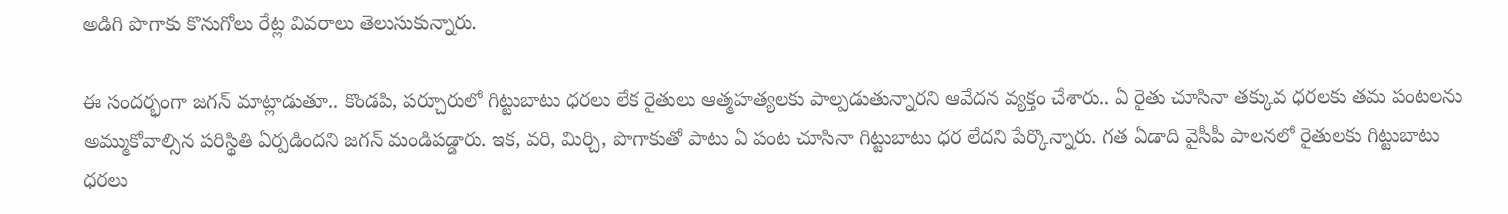అడిగి పొగాకు కొనుగోలు రేట్ల వివరాలు తెలుసుకున్నారు.

ఈ సందర్భంగా జగన్ మాట్లాడుతూ.. కొండపి, పర్చూరులో గిట్టుబాటు ధరలు లేక రైతులు ఆత్మహత్యలకు పాల్పడుతున్నార‌ని ఆవేద‌న వ్య‌క్తం చేశారు.. ఏ రైతు చూసినా తక్కువ ధరలకు తమ పంటలను అమ్ముకోవాల్సిన పరిస్థితి ఏర్పడిందని జగన్ మండిపడ్డారు. ఇక, వరి, మిర్చి, పొగాకుతో పాటు ఏ పంట చూసినా గిట్టుబాటు ధర లేదని పేర్కొన్నారు. గత ఏడాది వైసీపీ పాలనలో రైతులకు గిట్టుబాటు ధరలు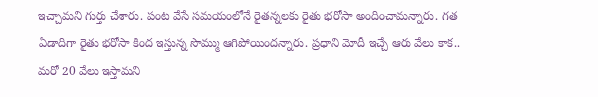ఇచ్చామ‌ని గుర్తు చేశారు. పంట వేసే సమయంలోనే రైతన్నలకు రైతు భరోసా అందించామ‌న్నారు. గత ఏడాదిగా రైతు భరోసా కింద ఇస్తున్న సొమ్ము ఆగిపోయింద‌న్నారు. ప్ర‌ధాని మోదీ ఇచ్చే ఆరు వేలు కాక.. మరో 20 వేలు ఇస్తామని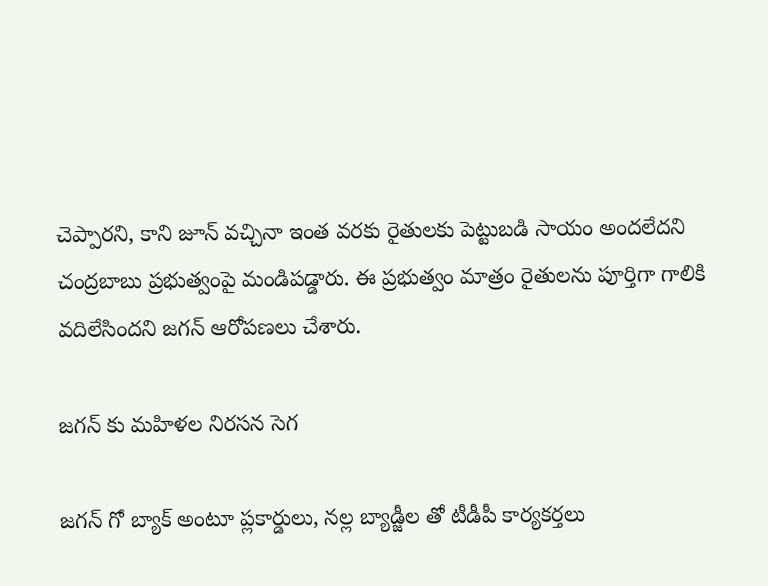చెప్పార‌ని, కాని జూన్ వచ్చినా ఇంత వరకు రైతులకు పెట్టుబడి సాయం అందలేదని చంద్రబాబు ప్రభుత్వంపై మండిపడ్డారు. ఈ ప్రభుత్వం మాత్రం రైతులను పూర్తిగా గాలికి వదిలేసిందని జగన్ ఆరోపణలు చేశారు.

జ‌గ‌న్ కు మ‌హిళ‌ల నిర‌స‌న సెగ

జగన్ గో బ్యాక్ అంటూ ప్లకార్డులు, నల్ల బ్యాడ్జీల తో టీడీపీ కార్యకర్తలు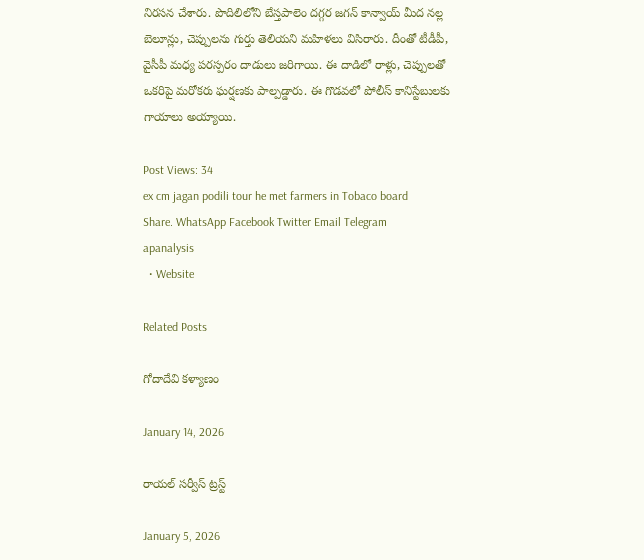నిరసన చేశారు. పొదిలిలోని బేస్తపాలెం దగ్గర జగన్ కాన్వాయ్ మీద నల్ల బెలూన్లు, చెప్పులను గుర్తు తెలియని మహిళలు విసిరారు. దీంతో టీడీపీ, వైసీపీ మధ్య పరస్పరం దాడులు జరిగాయి. ఈ దాడిలో రాళ్లు, చెప్పులతో ఒకరిపై మరోకరు ఘర్షణకు పాల్పడ్డారు. ఈ గొడవలో పోలీస్ కానిస్టేబులకు గాయాలు అయ్యాయి.

Post Views: 34
ex cm jagan podili tour he met farmers in Tobaco board
Share. WhatsApp Facebook Twitter Email Telegram
apanalysis
  • Website

Related Posts

గోదాదేవి కళ్యాణం

January 14, 2026

రాయల్ సర్వీస్ ట్రస్ట్

January 5, 2026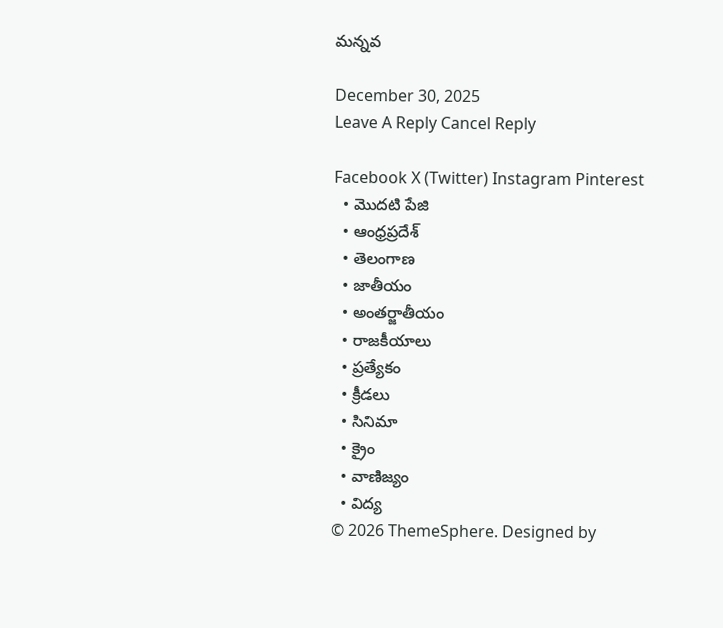మన్నవ

December 30, 2025
Leave A Reply Cancel Reply

Facebook X (Twitter) Instagram Pinterest
  • మొదటి పేజి
  • ఆంధ్రప్రదేశ్
  • తెలంగాణ
  • జాతీయం
  • అంతర్జాతీయం
  • రాజకీయాలు
  • ప్రత్యేకం
  • క్రీడలు
  • సినిమా
  • క్రైం
  • వాణిజ్యం
  • విద్య
© 2026 ThemeSphere. Designed by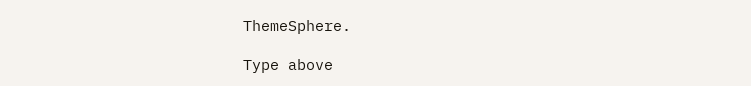ThemeSphere.

Type above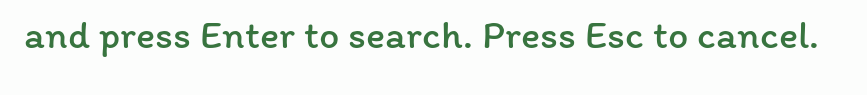and press Enter to search. Press Esc to cancel.